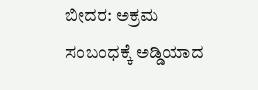ಬೀದರ: ಅಕ್ರಮ ಸಂಬಂಧಕ್ಕೆ ಅಡ್ಡಿಯಾದ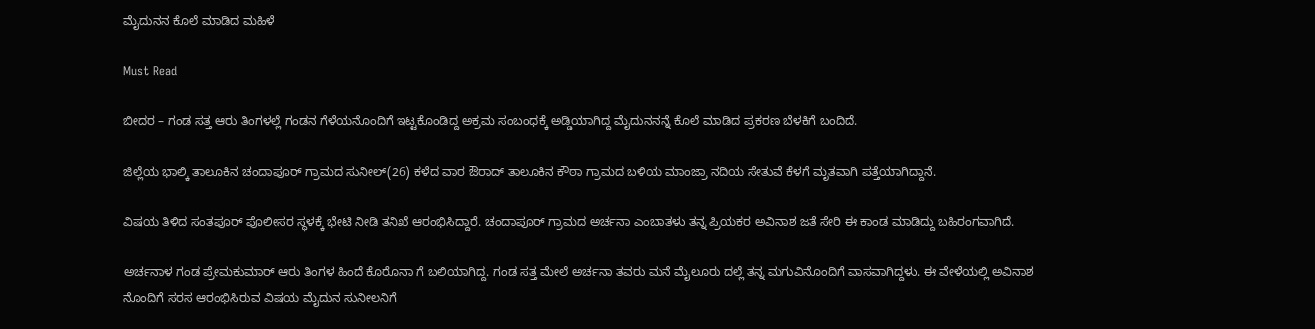ಮೈದುನನ ಕೊಲೆ ಮಾಡಿದ ಮಹಿಳೆ

Must Read

ಬೀದರ – ಗಂಡ ಸತ್ತ ಆರು ತಿಂಗಳಲ್ಲೆ ಗಂಡನ ಗೆಳೆಯನೊಂದಿಗೆ ಇಟ್ಟಕೊಂಡಿದ್ದ ಅಕ್ರಮ ಸಂಬಂಧಕ್ಕೆ ಅಡ್ಡಿಯಾಗಿದ್ದ ಮೈದುನನನ್ನೆ ಕೊಲೆ ಮಾಡಿದ ಪ್ರಕರಣ ಬೆಳಕಿಗೆ ಬಂದಿದೆ.

ಜಿಲ್ಲೆಯ ಭಾಲ್ಕಿ ತಾಲೂಕಿನ ಚಂದಾಪೂರ್ ಗ್ರಾಮದ ಸುನೀಲ್(26) ಕಳೆದ ವಾರ ಔರಾದ್ ತಾಲೂಕಿನ ಕೌಠಾ ಗ್ರಾಮದ ಬಳಿಯ ಮಾಂಜ್ರಾ ನದಿಯ ಸೇತುವೆ ಕೆಳಗೆ ಮೃತವಾಗಿ ಪತ್ತೆಯಾಗಿದ್ದಾನೆ.

ವಿಷಯ ತಿಳಿದ ಸಂತಪೂರ್ ಪೊಲೀಸರ ಸ್ಥಳಕ್ಕೆ ಭೇಟಿ ನೀಡಿ ತನಿಖೆ ಆರಂಭಿಸಿದ್ದಾರೆ. ಚಂದಾಪೂರ್ ಗ್ರಾಮದ ಅರ್ಚನಾ ಎಂಬಾತಳು ತನ್ನ ಪ್ರಿಯಕರ ಅವಿನಾಶ ಜತೆ ಸೇರಿ ಈ ಕಾಂಡ ಮಾಡಿದ್ದು ಬಹಿರಂಗವಾಗಿದೆ.

ಅರ್ಚನಾಳ ಗಂಡ ಪ್ರೇಮಕುಮಾರ್ ಆರು ತಿಂಗಳ ಹಿಂದೆ ಕೊರೊನಾ ಗೆ ಬಲಿಯಾಗಿದ್ದ. ಗಂಡ ಸತ್ತ ಮೇಲೆ ಅರ್ಚನಾ ತವರು ಮನೆ ಮೈಲೂರು ದಲ್ಲೆ ತನ್ನ ಮಗುವಿನೊಂದಿಗೆ ವಾಸವಾಗಿದ್ದಳು. ಈ ವೇಳೆಯಲ್ಲಿ ಅವಿನಾಶ ನೊಂದಿಗೆ ಸರಸ ಆರಂಭಿಸಿರುವ ವಿಷಯ ಮೈದುನ ಸುನೀಲನಿಗೆ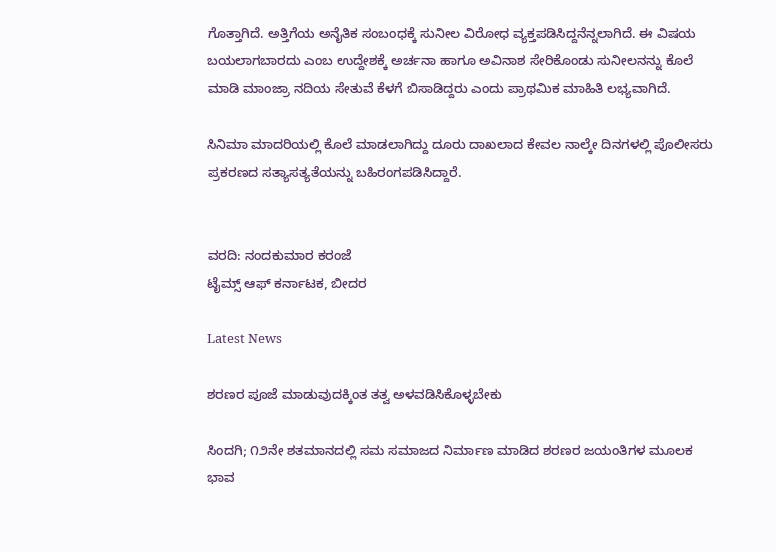ಗೊತ್ತಾಗಿದೆ. ಅತ್ತಿಗೆಯ ಅನೈತಿಕ ಸಂಬಂಧಕ್ಕೆ ಸುನೀಲ ವಿರೋಧ ವ್ಯಕ್ತಪಡಿಸಿದ್ದನೆನ್ನಲಾಗಿದೆ. ಈ ವಿಷಯ ಬಯಲಾಗಬಾರದು ಎಂಬ ಉದ್ದೇಶಕ್ಕೆ ಅರ್ಚನಾ ಹಾಗೂ ಅವಿನಾಶ ಸೇರಿಕೊಂಡು ಸುನೀಲನನ್ನು ಕೊಲೆ ಮಾಡಿ ಮಾಂಜ್ರಾ ನದಿಯ ಸೇತುವೆ ಕೆಳಗೆ ಬಿಸಾಡಿದ್ದರು ಎಂದು ಪ್ರಾಥಮಿಕ ಮಾಹಿತಿ ಲಭ್ಯವಾಗಿದೆ.

ಸಿನಿಮಾ ಮಾದರಿಯಲ್ಲಿ ಕೊಲೆ ಮಾಡಲಾಗಿದ್ದು ದೂರು ದಾಖಲಾದ ಕೇವಲ ನಾಲ್ಕೇ ದಿನಗಳಲ್ಲಿ ಪೊಲೀಸರು ಪ್ರಕರಣದ ಸತ್ಯಾಸತ್ಯತೆಯನ್ನು ಬಹಿರಂಗಪಡಿಸಿದ್ದಾರೆ.


ವರದಿ: ನಂದಕುಮಾರ ಕರಂಜೆ
ಟೈಮ್ಸ್ ಆಫ್ ಕರ್ನಾಟಕ, ಬೀದರ

Latest News

ಶರಣರ ಪೂಜೆ ಮಾಡುವುದಕ್ಕಿಂತ ತತ್ವ ಅಳವಡಿಸಿಕೊಳ್ಳಬೇಕು

ಸಿಂದಗಿ; ೧೨ನೇ ಶತಮಾನದಲ್ಲಿ ಸಮ ಸಮಾಜದ ನಿರ್ಮಾಣ ಮಾಡಿದ ಶರಣರ ಜಯಂತಿಗಳ ಮೂಲಕ ಭಾವ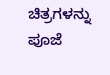ಚಿತ್ರಗಳನ್ನು ಪೂಜೆ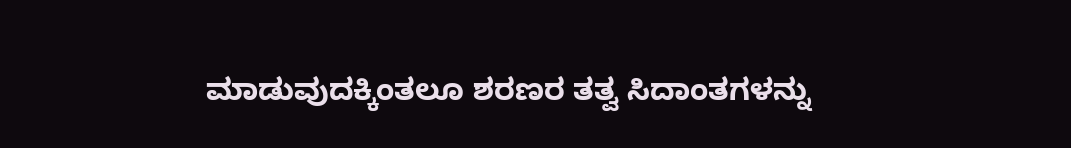ಮಾಡುವುದಕ್ಕಿಂತಲೂ ಶರಣರ ತತ್ವ ಸಿದಾಂತಗಳನ್ನು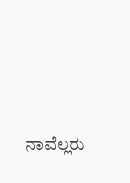ನಾವೆಲ್ಲರು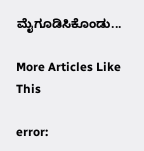ಮೈಗೂಡಿಸಿಕೊಂಡು...

More Articles Like This

error: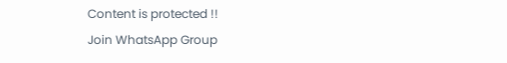Content is protected !!
Join WhatsApp Group